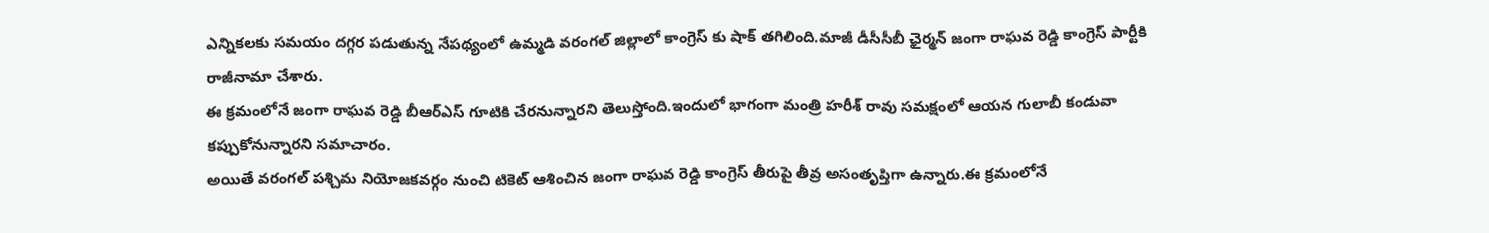ఎన్నికలకు సమయం దగ్గర పడుతున్న నేపథ్యంలో ఉమ్మడి వరంగల్ జిల్లాలో కాంగ్రెస్ కు షాక్ తగిలింది.మాజీ డీసీసీబీ ఛైర్మన్ జంగా రాఘవ రెడ్డి కాంగ్రెస్ పార్టీకి రాజీనామా చేశారు.
ఈ క్రమంలోనే జంగా రాఘవ రెడ్డి బీఆర్ఎస్ గూటికి చేరనున్నారని తెలుస్తోంది.ఇందులో భాగంగా మంత్రి హరీశ్ రావు సమక్షంలో ఆయన గులాబీ కండువా కప్పుకోనున్నారని సమాచారం.
అయితే వరంగల్ పశ్చిమ నియోజకవర్గం నుంచి టికెట్ ఆశించిన జంగా రాఘవ రెడ్డి కాంగ్రెస్ తీరుపై తీవ్ర అసంతృప్తిగా ఉన్నారు.ఈ క్రమంలోనే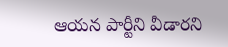ఆయన పార్టీని వీడారని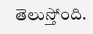తెలుస్తోంది.